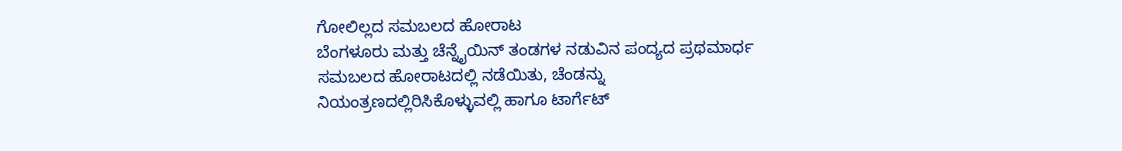ಗೋಲಿಲ್ಲದ ಸಮಬಲದ ಹೋರಾಟ
ಬೆಂಗಳೂರು ಮತ್ತು ಚೆನ್ನೈಯಿನ್ ತಂಡಗಳ ನಡುವಿನ ಪಂದ್ಯದ ಪ್ರಥಮಾರ್ಧ ಸಮಬಲದ ಹೋರಾಟದಲ್ಲಿ ನಡೆಯಿತು, ಚೆಂಡನ್ನು ನಿಯಂತ್ರಣದಲ್ಲಿರಿಸಿಕೊಳ್ಳುವಲ್ಲಿ ಹಾಗೂ ಟಾರ್ಗೆಟ್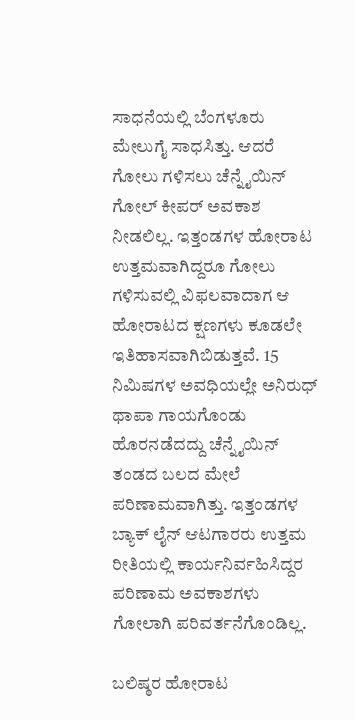ಸಾಧನೆಯಲ್ಲಿ ಬೆಂಗಳೂರು ಮೇಲುಗೈ ಸಾಧಸಿತ್ತು. ಆದರೆ ಗೋಲು ಗಳಿಸಲು ಚೆನ್ನೈಯಿನ್ ಗೋಲ್ ಕೀಪರ್ ಅವಕಾಶ ನೀಡಲಿಲ್ಲ. ಇತ್ತಂಡಗಳ ಹೋರಾಟ ಉತ್ತಮವಾಗಿದ್ದರೂ ಗೋಲು ಗಳಿಸುವಲ್ಲಿ ವಿಫಲವಾದಾಗ ಆ ಹೋರಾಟದ ಕ್ಷಣಗಳು ಕೂಡಲೇ ಇತಿಹಾಸವಾಗಿಬಿಡುತ್ತವೆ. 15 ನಿಮಿಷಗಳ ಅವಧಿಯಲ್ಲೇ ಅನಿರುಧ್ ಥಾಪಾ ಗಾಯಗೊಂಡು ಹೊರನಡೆದದ್ದು ಚೆನ್ನೈಯಿನ್ ತಂಡದ ಬಲದ ಮೇಲೆ ಪರಿಣಾಮವಾಗಿತ್ತು. ಇತ್ತಂಡಗಳ ಬ್ಯಾಕ್ ಲೈನ್ ಆಟಗಾರರು ಉತ್ತಮ ರೀತಿಯಲ್ಲಿ ಕಾರ್ಯನಿರ್ವಹಿಸಿದ್ದರ ಪರಿಣಾಮ ಅವಕಾಶಗಳು ಗೋಲಾಗಿ ಪರಿವರ್ತನೆಗೊಂಡಿಲ್ಲ.

ಬಲಿಷ್ಠರ ಹೋರಾಟ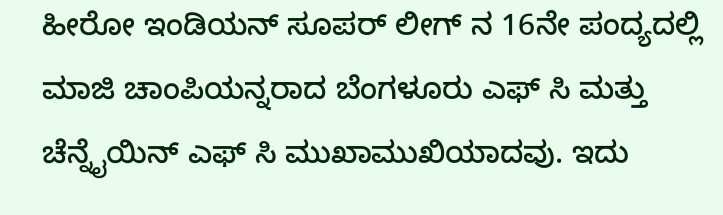ಹೀರೋ ಇಂಡಿಯನ್ ಸೂಪರ್ ಲೀಗ್ ನ 16ನೇ ಪಂದ್ಯದಲ್ಲಿ ಮಾಜಿ ಚಾಂಪಿಯನ್ನರಾದ ಬೆಂಗಳೂರು ಎಫ್ ಸಿ ಮತ್ತು ಚೆನ್ನೈಯಿನ್ ಎಫ್ ಸಿ ಮುಖಾಮುಖಿಯಾದವು. ಇದು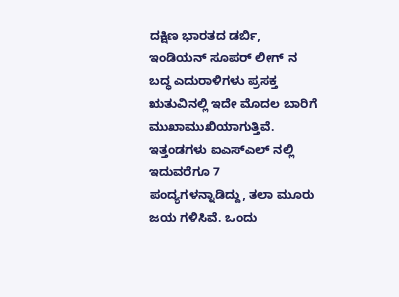ದಕ್ಷಿಣ ಭಾರತದ ಡರ್ಬಿ, ಇಂಡಿಯನ್ ಸೂಪರ್ ಲೀಗ್ ನ ಬದ್ಧ ಎದುರಾಳಿಗಳು ಪ್ರಸಕ್ತ ಋತುವಿನಲ್ಲಿ ಇದೇ ಮೊದಲ ಬಾರಿಗೆ ಮುಖಾಮುಖಿಯಾಗುತ್ತಿವೆ. ಇತ್ತಂಡಗಳು ಐಎಸ್ಎಲ್ ನಲ್ಲಿ ಇದುವರೆಗೂ 7 ಪಂದ್ಯಗಳನ್ನಾಡಿದ್ದು, ತಲಾ ಮೂರು ಜಯ ಗಳಿಸಿವೆ. ಒಂದು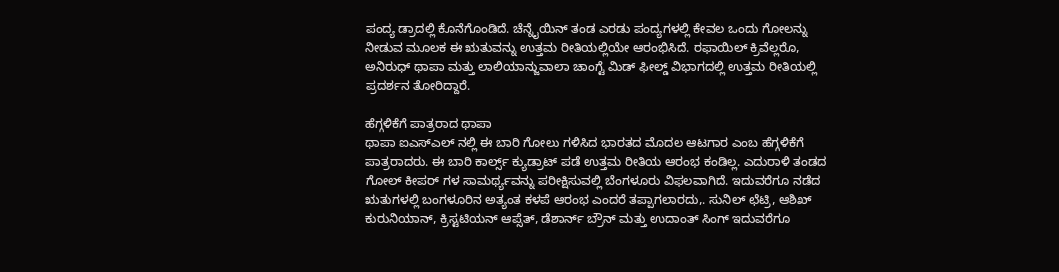ಪಂದ್ಯ ಡ್ರಾದಲ್ಲಿ ಕೊನೆಗೊಂಡಿದೆ. ಚೆನ್ನೈಯಿನ್ ತಂಡ ಎರಡು ಪಂದ್ಯಗಳಲ್ಲಿ ಕೇವಲ ಒಂದು ಗೋಲನ್ನು ನೀಡುವ ಮೂಲಕ ಈ ಋತುವನ್ನು ಉತ್ತಮ ರೀತಿಯಲ್ಲಿಯೇ ಆರಂಭಿಸಿದೆ. ರಫಾಯಿಲ್ ಕ್ರಿವೆಲ್ಲರೊ, ಅನಿರುಧ್ ಥಾಪಾ ಮತ್ತು ಲಾಲಿಯಾನ್ಜುವಾಲಾ ಚಾಂಗ್ಟೆ ಮಿಡ್ ಫೀಲ್ಡ್ ವಿಭಾಗದಲ್ಲಿ ಉತ್ತಮ ರೀತಿಯಲ್ಲಿ ಪ್ರದರ್ಶನ ತೋರಿದ್ದಾರೆ.

ಹೆಗ್ಗಳಿಕೆಗೆ ಪಾತ್ರರಾದ ಥಾಪಾ
ಥಾಪಾ ಐಎಸ್ಎಲ್ ನಲ್ಲಿ ಈ ಬಾರಿ ಗೋಲು ಗಳಿಸಿದ ಭಾರತದ ಮೊದಲ ಆಟಗಾರ ಎಂಬ ಹೆಗ್ಗಳಿಕೆಗೆ ಪಾತ್ರರಾದರು. ಈ ಬಾರಿ ಕಾರ್ಲ್ಸ್ ಕ್ಯುಡ್ರಾಟ್ ಪಡೆ ಉತ್ತಮ ರೀತಿಯ ಆರಂಭ ಕಂಡಿಲ್ಲ. ಎದುರಾಳಿ ತಂಡದ ಗೋಲ್ ಕೀಪರ್ ಗಳ ಸಾಮರ್ಥ್ಯವನ್ನು ಪರೀಕ್ಷಿಸುವಲ್ಲಿ ಬೆಂಗಳೂರು ವಿಫಲವಾಗಿದೆ. ಇದುವರೆಗೂ ನಡೆದ ಋತುಗಳಲ್ಲಿ ಬಂಗಳೂರಿನ ಅತ್ಯಂತ ಕಳಪೆ ಆರಂಭ ಎಂದರೆ ತಪ್ಪಾಗಲಾರದು,. ಸುನಿಲ್ ಛೆಟ್ರಿ, ಆಶಿಖ್ ಕುರುನಿಯಾನ್, ಕ್ರಿಸ್ಟಟಿಯನ್ ಆಪ್ಸೆತ್, ಡೆಶಾರ್ನ್ ಬ್ರೌನ್ ಮತ್ತು ಉದಾಂತ್ ಸಿಂಗ್ ಇದುವರೆಗೂ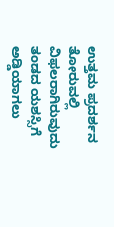ಉತ್ತಮ ಪ್ರದರ್ಶನ ತೋರುವಲ್ಲಿ ವಿಫಲರಾಗಿರುವುದು ತಂಡದ ಯಶಸ್ಸಿಗೆ ಅಡ್ಡಿಯಾಗಲು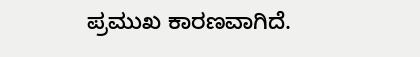ಪ್ರಮುಖ ಕಾರಣವಾಗಿದೆ.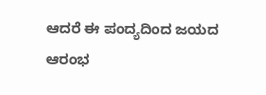ಆದರೆ ಈ ಪಂದ್ಯದಿಂದ ಜಯದ ಆರಂಭ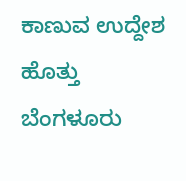ಕಾಣುವ ಉದ್ದೇಶ ಹೊತ್ತು ಬೆಂಗಳೂರು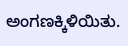ಅಂಗಣಕ್ಕಿಳಿಯಿತು.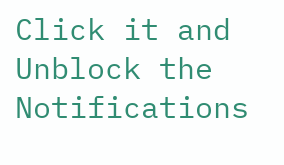Click it and Unblock the Notifications